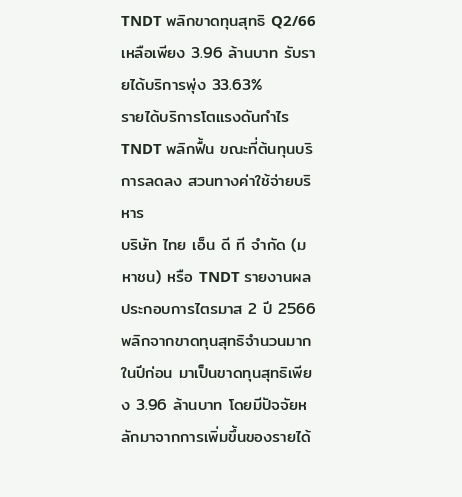TNDT พลิกขาดทุนสุทธิ Q2/66 เหลือเพียง 3.96 ล้านบาท รับรายได้บริการพุ่ง 33.63%
รายได้บริการโตแรงดันกำไร TNDT พลิกฟื้น ขณะที่ต้นทุนบริการลดลง สวนทางค่าใช้จ่ายบริหาร
บริษัท ไทย เอ็น ดี ที จำกัด (มหาชน) หรือ TNDT รายงานผลประกอบการไตรมาส 2 ปี 2566 พลิกจากขาดทุนสุทธิจำนวนมากในปีก่อน มาเป็นขาดทุนสุทธิเพียง 3.96 ล้านบาท โดยมีปัจจัยหลักมาจากการเพิ่มขึ้นของรายได้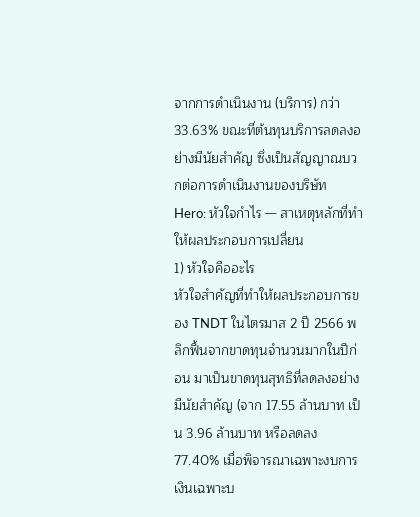จากการดำเนินงาน (บริการ) กว่า 33.63% ขณะที่ต้นทุนบริการลดลงอย่างมีนัยสำคัญ ซึ่งเป็นสัญญาณบวกต่อการดำเนินงานของบริษัท
Hero: หัวใจกำไร — สาเหตุหลักที่ทำให้ผลประกอบการเปลี่ยน
1) หัวใจคืออะไร
หัวใจสำคัญที่ทำให้ผลประกอบการของ TNDT ในไตรมาส 2 ปี 2566 พลิกฟื้นจากขาดทุนจำนวนมากในปีก่อน มาเป็นขาดทุนสุทธิที่ลดลงอย่างมีนัยสำคัญ (จาก 17.55 ล้านบาท เป็น 3.96 ล้านบาท หรือลดลง 77.40% เมื่อพิจารณาเฉพาะงบการเงินเฉพาะบ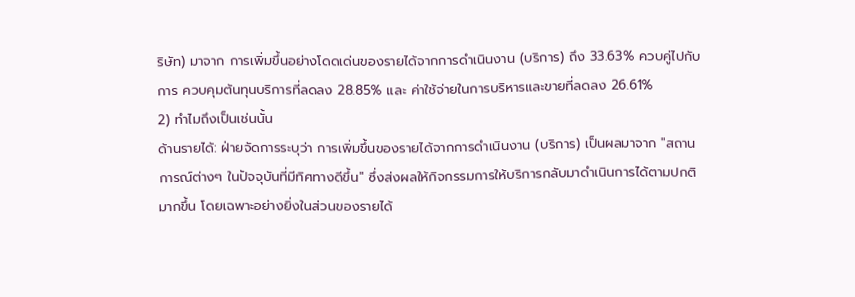ริษัท) มาจาก การเพิ่มขึ้นอย่างโดดเด่นของรายได้จากการดำเนินงาน (บริการ) ถึง 33.63% ควบคู่ไปกับการ ควบคุมต้นทุนบริการที่ลดลง 28.85% และ ค่าใช้จ่ายในการบริหารและขายที่ลดลง 26.61%
2) ทำไมถึงเป็นเช่นนั้น
ด้านรายได้: ฝ่ายจัดการระบุว่า การเพิ่มขึ้นของรายได้จากการดำเนินงาน (บริการ) เป็นผลมาจาก "สถานการณ์ต่างๆ ในปัจจุบันที่มีทิศทางดีขึ้น" ซึ่งส่งผลให้กิจกรรมการให้บริการกลับมาดำเนินการได้ตามปกติมากขึ้น โดยเฉพาะอย่างยิ่งในส่วนของรายได้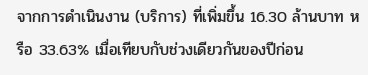จากการดำเนินงาน (บริการ) ที่เพิ่มขึ้น 16.30 ล้านบาท หรือ 33.63% เมื่อเทียบกับช่วงเดียวกันของปีก่อน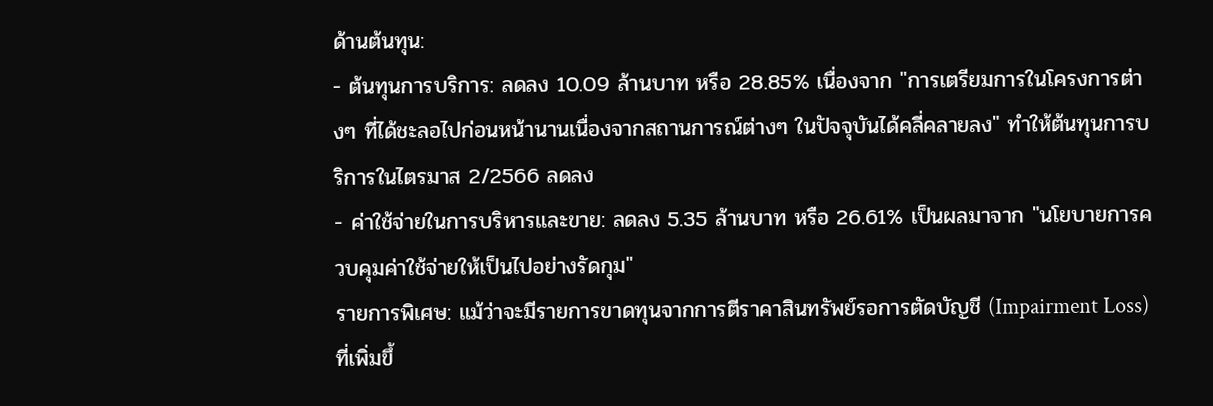ด้านต้นทุน:
- ต้นทุนการบริการ: ลดลง 10.09 ล้านบาท หรือ 28.85% เนื่องจาก "การเตรียมการในโครงการต่างๆ ที่ได้ชะลอไปก่อนหน้านานเนื่องจากสถานการณ์ต่างๆ ในปัจจุบันได้คลี่คลายลง" ทำให้ต้นทุนการบริการในไตรมาส 2/2566 ลดลง
- ค่าใช้จ่ายในการบริหารและขาย: ลดลง 5.35 ล้านบาท หรือ 26.61% เป็นผลมาจาก "นโยบายการควบคุมค่าใช้จ่ายให้เป็นไปอย่างรัดกุม"
รายการพิเศษ: แม้ว่าจะมีรายการขาดทุนจากการตีราคาสินทรัพย์รอการตัดบัญชี (Impairment Loss) ที่เพิ่มขึ้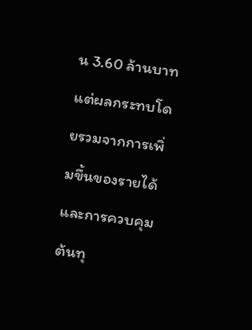น 3.60 ล้านบาท แต่ผลกระทบโดยรวมจากการเพิ่มขึ้นของรายได้และการควบคุมต้นทุ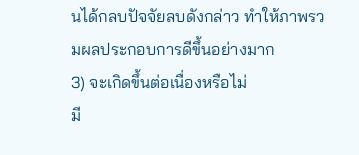นได้กลบปัจจัยลบดังกล่าว ทำให้ภาพรวมผลประกอบการดีขึ้นอย่างมาก
3) จะเกิดขึ้นต่อเนื่องหรือไม่
มี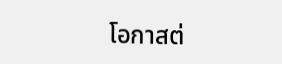โอกาสต่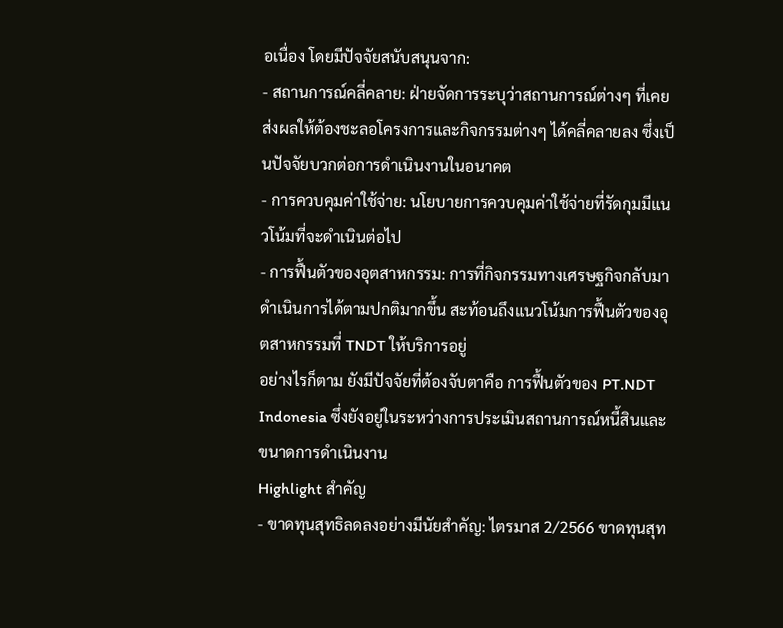อเนื่อง โดยมีปัจจัยสนับสนุนจาก:
- สถานการณ์คลี่คลาย: ฝ่ายจัดการระบุว่าสถานการณ์ต่างๆ ที่เคยส่งผลให้ต้องชะลอโครงการและกิจกรรมต่างๆ ได้คลี่คลายลง ซึ่งเป็นปัจจัยบวกต่อการดำเนินงานในอนาคต
- การควบคุมค่าใช้จ่าย: นโยบายการควบคุมค่าใช้จ่ายที่รัดกุมมีแนวโน้มที่จะดำเนินต่อไป
- การฟื้นตัวของอุตสาหกรรม: การที่กิจกรรมทางเศรษฐกิจกลับมาดำเนินการได้ตามปกติมากขึ้น สะท้อนถึงแนวโน้มการฟื้นตัวของอุตสาหกรรมที่ TNDT ให้บริการอยู่
อย่างไรก็ตาม ยังมีปัจจัยที่ต้องจับตาคือ การฟื้นตัวของ PT.NDT Indonesia ซึ่งยังอยู่ในระหว่างการประเมินสถานการณ์หนี้สินและขนาดการดำเนินงาน
Highlight สำคัญ
- ขาดทุนสุทธิลดลงอย่างมีนัยสำคัญ: ไตรมาส 2/2566 ขาดทุนสุท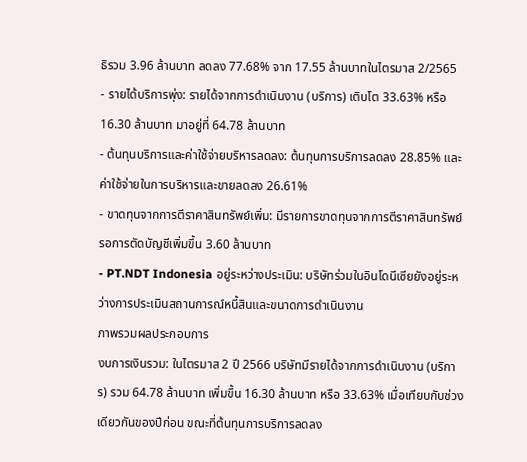ธิรวม 3.96 ล้านบาท ลดลง 77.68% จาก 17.55 ล้านบาทในไตรมาส 2/2565
- รายได้บริการพุ่ง: รายได้จากการดำเนินงาน (บริการ) เติบโต 33.63% หรือ 16.30 ล้านบาท มาอยู่ที่ 64.78 ล้านบาท
- ต้นทุนบริการและค่าใช้จ่ายบริหารลดลง: ต้นทุนการบริการลดลง 28.85% และค่าใช้จ่ายในการบริหารและขายลดลง 26.61%
- ขาดทุนจากการตีราคาสินทรัพย์เพิ่ม: มีรายการขาดทุนจากการตีราคาสินทรัพย์รอการตัดบัญชีเพิ่มขึ้น 3.60 ล้านบาท
- PT.NDT Indonesia อยู่ระหว่างประเมิน: บริษัทร่วมในอินโดนีเซียยังอยู่ระหว่างการประเมินสถานการณ์หนี้สินและขนาดการดำเนินงาน
ภาพรวมผลประกอบการ
งบการเงินรวม: ในไตรมาส 2 ปี 2566 บริษัทมีรายได้จากการดำเนินงาน (บริการ) รวม 64.78 ล้านบาท เพิ่มขึ้น 16.30 ล้านบาท หรือ 33.63% เมื่อเทียบกับช่วงเดียวกันของปีก่อน ขณะที่ต้นทุนการบริการลดลง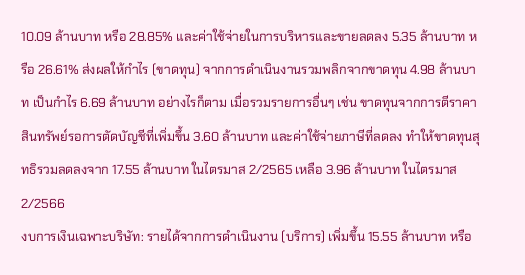10.09 ล้านบาท หรือ 28.85% และค่าใช้จ่ายในการบริหารและขายลดลง 5.35 ล้านบาท หรือ 26.61% ส่งผลให้กำไร (ขาดทุน) จากการดำเนินงานรวมพลิกจากขาดทุน 4.98 ล้านบาท เป็นกำไร 6.69 ล้านบาท อย่างไรก็ตาม เมื่อรวมรายการอื่นๆ เช่น ขาดทุนจากการตีราคาสินทรัพย์รอการตัดบัญชีที่เพิ่มขึ้น 3.60 ล้านบาท และค่าใช้จ่ายภาษีที่ลดลง ทำให้ขาดทุนสุทธิรวมลดลงจาก 17.55 ล้านบาท ในไตรมาส 2/2565 เหลือ 3.96 ล้านบาท ในไตรมาส 2/2566
งบการเงินเฉพาะบริษัท: รายได้จากการดำเนินงาน (บริการ) เพิ่มขึ้น 15.55 ล้านบาท หรือ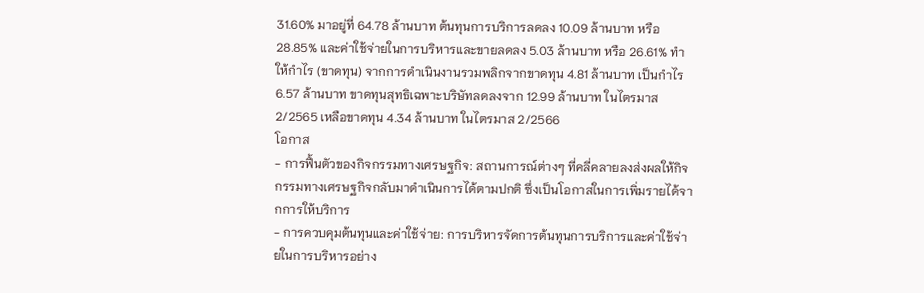31.60% มาอยู่ที่ 64.78 ล้านบาท ต้นทุนการบริการลดลง 10.09 ล้านบาท หรือ 28.85% และค่าใช้จ่ายในการบริหารและขายลดลง 5.03 ล้านบาท หรือ 26.61% ทำให้กำไร (ขาดทุน) จากการดำเนินงานรวมพลิกจากขาดทุน 4.81 ล้านบาท เป็นกำไร 6.57 ล้านบาท ขาดทุนสุทธิเฉพาะบริษัทลดลงจาก 12.99 ล้านบาท ในไตรมาส 2/2565 เหลือขาดทุน 4.34 ล้านบาท ในไตรมาส 2/2566
โอกาส
- การฟื้นตัวของกิจกรรมทางเศรษฐกิจ: สถานการณ์ต่างๆ ที่คลี่คลายลงส่งผลให้กิจกรรมทางเศรษฐกิจกลับมาดำเนินการได้ตามปกติ ซึ่งเป็นโอกาสในการเพิ่มรายได้จากการให้บริการ
- การควบคุมต้นทุนและค่าใช้จ่าย: การบริหารจัดการต้นทุนการบริการและค่าใช้จ่ายในการบริหารอย่าง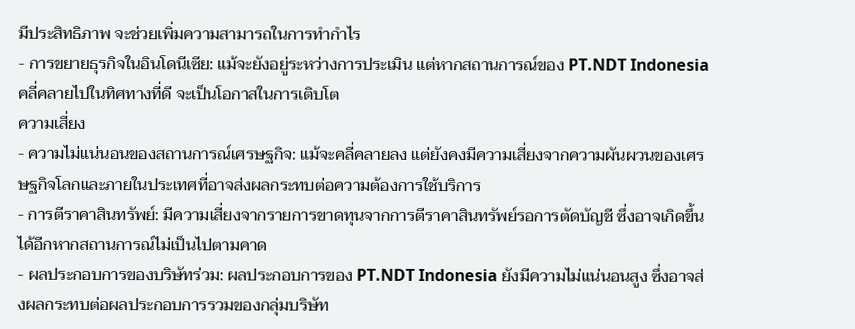มีประสิทธิภาพ จะช่วยเพิ่มความสามารถในการทำกำไร
- การขยายธุรกิจในอินโดนีเซีย: แม้จะยังอยู่ระหว่างการประเมิน แต่หากสถานการณ์ของ PT.NDT Indonesia คลี่คลายไปในทิศทางที่ดี จะเป็นโอกาสในการเติบโต
ความเสี่ยง
- ความไม่แน่นอนของสถานการณ์เศรษฐกิจ: แม้จะคลี่คลายลง แต่ยังคงมีความเสี่ยงจากความผันผวนของเศรษฐกิจโลกและภายในประเทศที่อาจส่งผลกระทบต่อความต้องการใช้บริการ
- การตีราคาสินทรัพย์: มีความเสี่ยงจากรายการขาดทุนจากการตีราคาสินทรัพย์รอการตัดบัญชี ซึ่งอาจเกิดขึ้นได้อีกหากสถานการณ์ไม่เป็นไปตามคาด
- ผลประกอบการของบริษัทร่วม: ผลประกอบการของ PT.NDT Indonesia ยังมีความไม่แน่นอนสูง ซึ่งอาจส่งผลกระทบต่อผลประกอบการรวมของกลุ่มบริษัท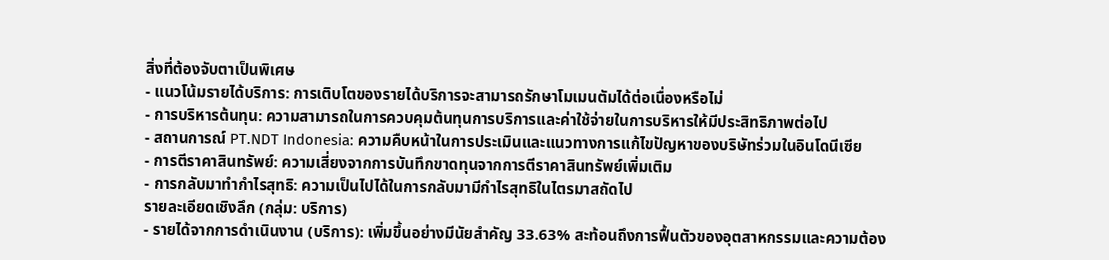สิ่งที่ต้องจับตาเป็นพิเศษ
- แนวโน้มรายได้บริการ: การเติบโตของรายได้บริการจะสามารถรักษาโมเมนตัมได้ต่อเนื่องหรือไม่
- การบริหารต้นทุน: ความสามารถในการควบคุมต้นทุนการบริการและค่าใช้จ่ายในการบริหารให้มีประสิทธิภาพต่อไป
- สถานการณ์ PT.NDT Indonesia: ความคืบหน้าในการประเมินและแนวทางการแก้ไขปัญหาของบริษัทร่วมในอินโดนีเซีย
- การตีราคาสินทรัพย์: ความเสี่ยงจากการบันทึกขาดทุนจากการตีราคาสินทรัพย์เพิ่มเติม
- การกลับมาทำกำไรสุทธิ: ความเป็นไปได้ในการกลับมามีกำไรสุทธิในไตรมาสถัดไป
รายละเอียดเชิงลึก (กลุ่ม: บริการ)
- รายได้จากการดำเนินงาน (บริการ): เพิ่มขึ้นอย่างมีนัยสำคัญ 33.63% สะท้อนถึงการฟื้นตัวของอุตสาหกรรมและความต้อง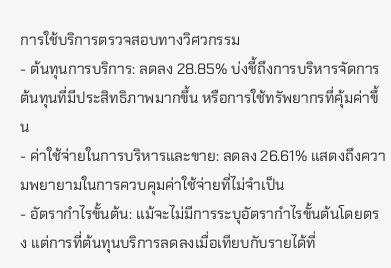การใช้บริการตรวจสอบทางวิศวกรรม
- ต้นทุนการบริการ: ลดลง 28.85% บ่งชี้ถึงการบริหารจัดการต้นทุนที่มีประสิทธิภาพมากขึ้น หรือการใช้ทรัพยากรที่คุ้มค่าขึ้น
- ค่าใช้จ่ายในการบริหารและขาย: ลดลง 26.61% แสดงถึงความพยายามในการควบคุมค่าใช้จ่ายที่ไม่จำเป็น
- อัตรากำไรขั้นต้น: แม้จะไม่มีการระบุอัตรากำไรขั้นต้นโดยตรง แต่การที่ต้นทุนบริการลดลงเมื่อเทียบกับรายได้ที่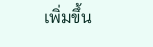เพิ่มขึ้น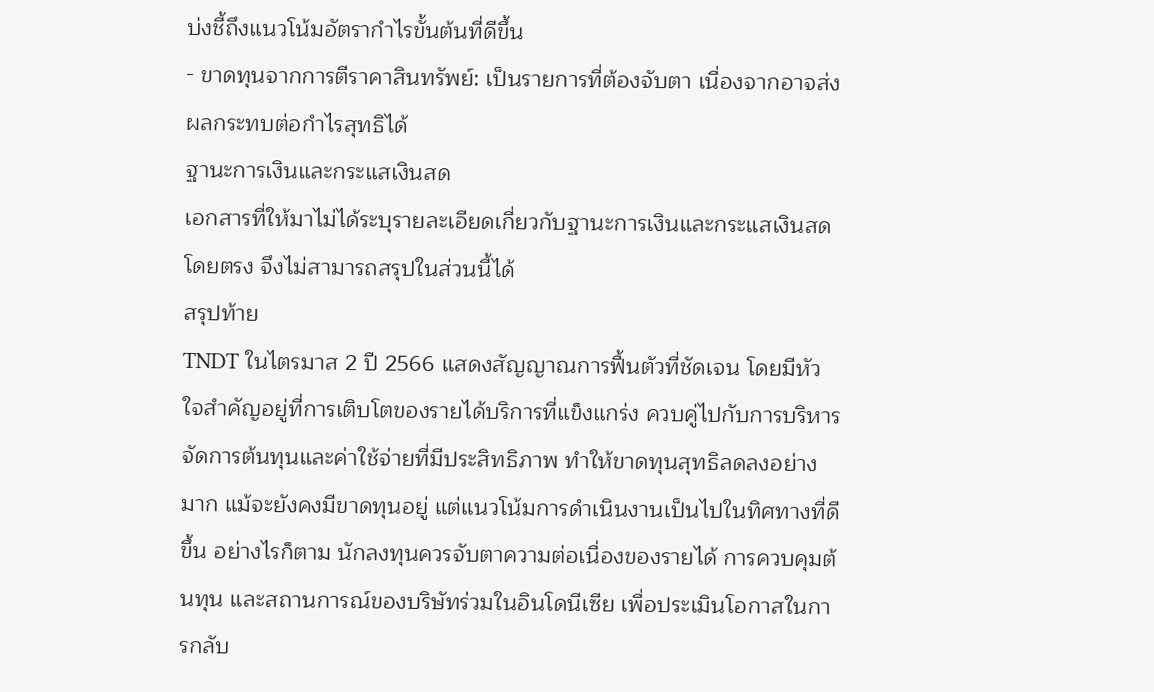บ่งชี้ถึงแนวโน้มอัตรากำไรขั้นต้นที่ดีขึ้น
- ขาดทุนจากการตีราคาสินทรัพย์: เป็นรายการที่ต้องจับตา เนื่องจากอาจส่งผลกระทบต่อกำไรสุทธิได้
ฐานะการเงินและกระแสเงินสด
เอกสารที่ให้มาไม่ได้ระบุรายละเอียดเกี่ยวกับฐานะการเงินและกระแสเงินสดโดยตรง จึงไม่สามารถสรุปในส่วนนี้ได้
สรุปท้าย
TNDT ในไตรมาส 2 ปี 2566 แสดงสัญญาณการฟื้นตัวที่ชัดเจน โดยมีหัวใจสำคัญอยู่ที่การเติบโตของรายได้บริการที่แข็งแกร่ง ควบคู่ไปกับการบริหารจัดการต้นทุนและค่าใช้จ่ายที่มีประสิทธิภาพ ทำให้ขาดทุนสุทธิลดลงอย่างมาก แม้จะยังคงมีขาดทุนอยู่ แต่แนวโน้มการดำเนินงานเป็นไปในทิศทางที่ดีขึ้น อย่างไรก็ตาม นักลงทุนควรจับตาความต่อเนื่องของรายได้ การควบคุมต้นทุน และสถานการณ์ของบริษัทร่วมในอินโดนีเซีย เพื่อประเมินโอกาสในการกลับ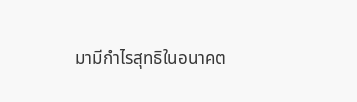มามีกำไรสุทธิในอนาคต